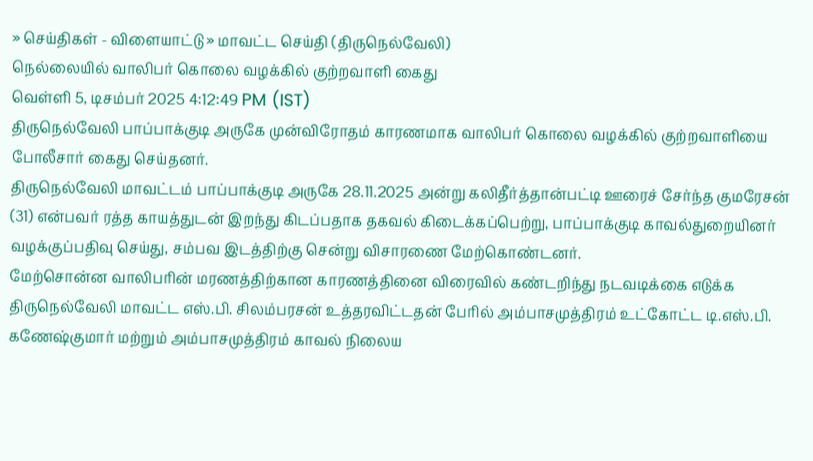» செய்திகள் - விளையாட்டு » மாவட்ட செய்தி (திருநெல்வேலி)
நெல்லையில் வாலிபர் கொலை வழக்கில் குற்றவாளி கைது
வெள்ளி 5, டிசம்பர் 2025 4:12:49 PM (IST)
திருநெல்வேலி பாப்பாக்குடி அருகே முன்விரோதம் காரணமாக வாலிபர் கொலை வழக்கில் குற்றவாளியை போலீசார் கைது செய்தனர்.
திருநெல்வேலி மாவட்டம் பாப்பாக்குடி அருகே 28.11.2025 அன்று கலிதீர்த்தான்பட்டி ஊரைச் சேர்ந்த குமரேசன் (31) என்பவர் ரத்த காயத்துடன் இறந்து கிடப்பதாக தகவல் கிடைக்கப்பெற்று, பாப்பாக்குடி காவல்துறையினர் வழக்குப்பதிவு செய்து, சம்பவ இடத்திற்கு சென்று விசாரணை மேற்கொண்டனர்.
மேற்சொன்ன வாலிபரின் மரணத்திற்கான காரணத்தினை விரைவில் கண்டறிந்து நடவடிக்கை எடுக்க திருநெல்வேலி மாவட்ட எஸ்.பி. சிலம்பரசன் உத்தரவிட்டதன் பேரில் அம்பாசமுத்திரம் உட்கோட்ட டி.எஸ்.பி. கணேஷ்குமார் மற்றும் அம்பாசமுத்திரம் காவல் நிலைய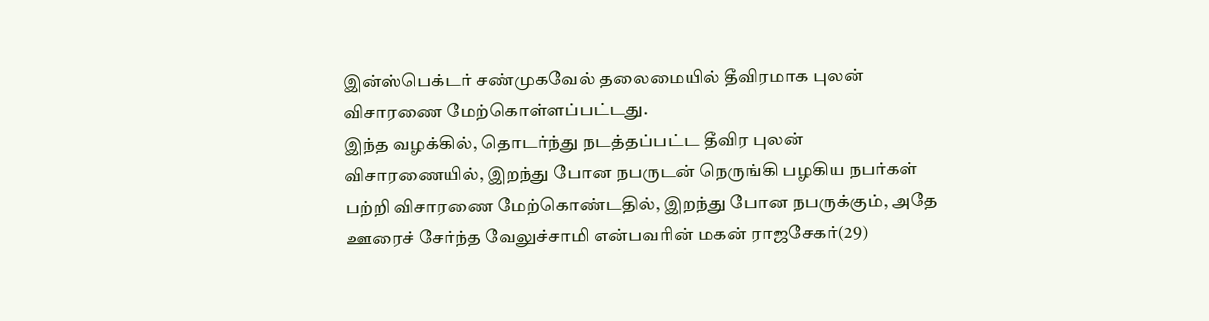இன்ஸ்பெக்டர் சண்முகவேல் தலைமையில் தீவிரமாக புலன் விசாரணை மேற்கொள்ளப்பட்டது.
இந்த வழக்கில், தொடர்ந்து நடத்தப்பட்ட தீவிர புலன் விசாரணையில், இறந்து போன நபருடன் நெருங்கி பழகிய நபர்கள் பற்றி விசாரணை மேற்கொண்டதில், இறந்து போன நபருக்கும், அதே ஊரைச் சேர்ந்த வேலுச்சாமி என்பவரின் மகன் ராஜசேகர்(29)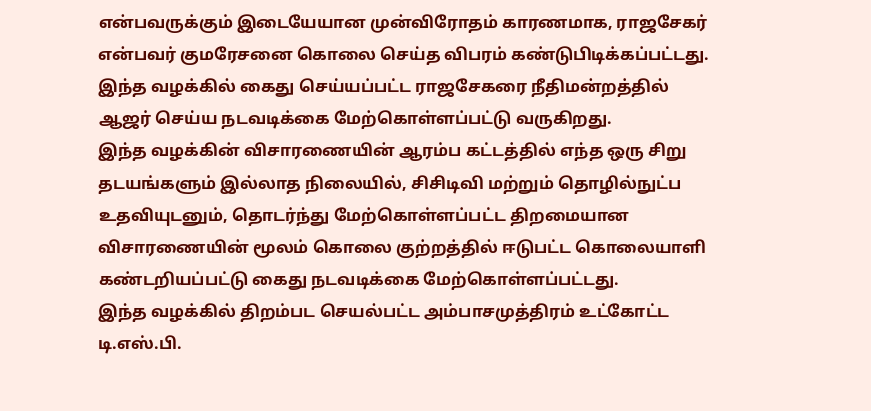என்பவருக்கும் இடையேயான முன்விரோதம் காரணமாக, ராஜசேகர் என்பவர் குமரேசனை கொலை செய்த விபரம் கண்டுபிடிக்கப்பட்டது. இந்த வழக்கில் கைது செய்யப்பட்ட ராஜசேகரை நீதிமன்றத்தில் ஆஜர் செய்ய நடவடிக்கை மேற்கொள்ளப்பட்டு வருகிறது.
இந்த வழக்கின் விசாரணையின் ஆரம்ப கட்டத்தில் எந்த ஒரு சிறு தடயங்களும் இல்லாத நிலையில், சிசிடிவி மற்றும் தொழில்நுட்ப உதவியுடனும், தொடர்ந்து மேற்கொள்ளப்பட்ட திறமையான விசாரணையின் மூலம் கொலை குற்றத்தில் ஈடுபட்ட கொலையாளி கண்டறியப்பட்டு கைது நடவடிக்கை மேற்கொள்ளப்பட்டது.
இந்த வழக்கில் திறம்பட செயல்பட்ட அம்பாசமுத்திரம் உட்கோட்ட டி.எஸ்.பி.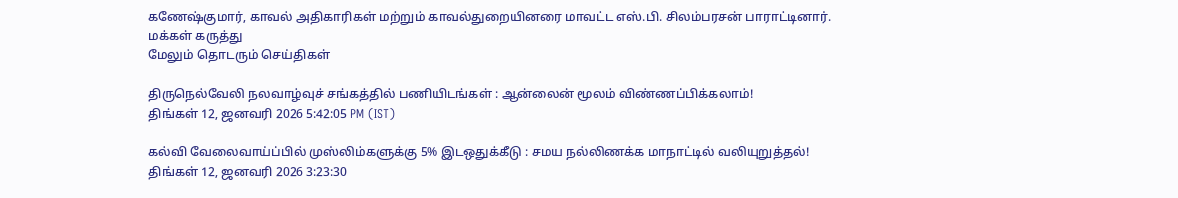கணேஷ்குமார், காவல் அதிகாரிகள் மற்றும் காவல்துறையினரை மாவட்ட எஸ்.பி. சிலம்பரசன் பாராட்டினார்.
மக்கள் கருத்து
மேலும் தொடரும் செய்திகள்

திருநெல்வேலி நலவாழ்வுச் சங்கத்தில் பணியிடங்கள் : ஆன்லைன் மூலம் விண்ணப்பிக்கலாம்!
திங்கள் 12, ஜனவரி 2026 5:42:05 PM (IST)

கல்வி வேலைவாய்ப்பில் முஸ்லிம்களுக்கு 5% இடஒதுக்கீடு : சமய நல்லிணக்க மாநாட்டில் வலியுறுத்தல்!
திங்கள் 12, ஜனவரி 2026 3:23:30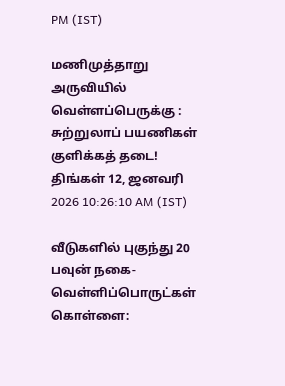PM (IST)

மணிமுத்தாறு அருவியில் வெள்ளப்பெருக்கு : சுற்றுலாப் பயணிகள் குளிக்கத் தடை!
திங்கள் 12, ஜனவரி 2026 10:26:10 AM (IST)

வீடுகளில் புகுந்து 20 பவுன் நகை-வெள்ளிப்பொருட்கள் கொள்ளை: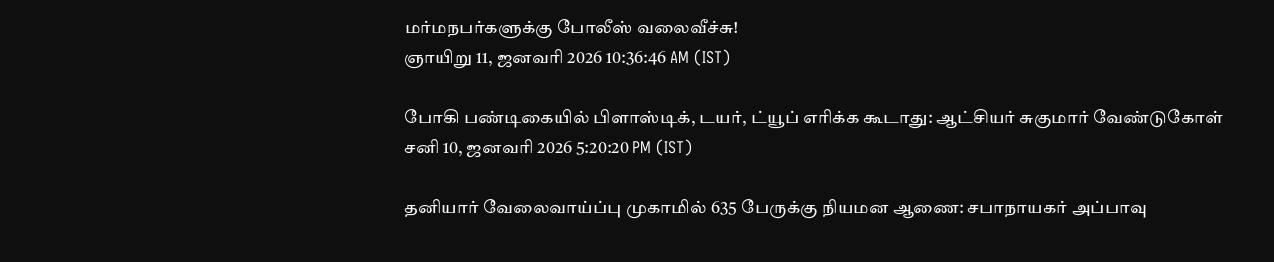மர்மநபர்களுக்கு போலீஸ் வலைவீச்சு!
ஞாயிறு 11, ஜனவரி 2026 10:36:46 AM (IST)

போகி பண்டிகையில் பிளாஸ்டிக், டயர், ட்யூப் எரிக்க கூடாது: ஆட்சியர் சுகுமார் வேண்டுகோள்
சனி 10, ஜனவரி 2026 5:20:20 PM (IST)

தனியார் வேலைவாய்ப்பு முகாமில் 635 பேருக்கு நியமன ஆணை: சபாநாயகர் அப்பாவு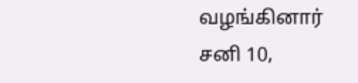வழங்கினார்
சனி 10,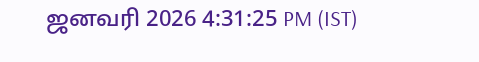ஜனவரி 2026 4:31:25 PM (IST)